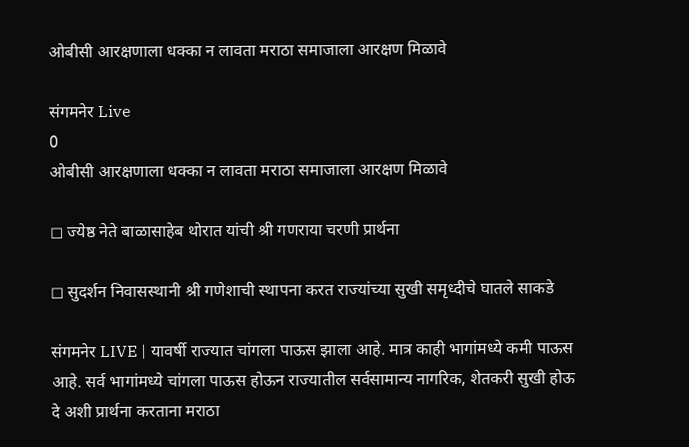ओबीसी आरक्षणाला धक्का न लावता मराठा समाजाला आरक्षण मिळावे

संगमनेर Live
0
ओबीसी आरक्षणाला धक्का न लावता मराठा समाजाला आरक्षण मिळावे

◻ ज्येष्ठ नेते बाळासाहेब थोरात यांची श्री गणराया चरणी प्रार्थना

◻ सुदर्शन निवासस्थानी श्री गणेशाची स्थापना करत राज्यांच्या सुखी समृध्दीचे घातले साकडे

संगमनेर LIVE | यावर्षी राज्यात चांगला पाऊस झाला आहे. मात्र काही भागांमध्ये कमी पाऊस आहे. सर्व भागांमध्ये चांगला पाऊस होऊन राज्यातील सर्वसामान्य नागरिक, शेतकरी सुखी होऊ दे अशी प्रार्थना करताना मराठा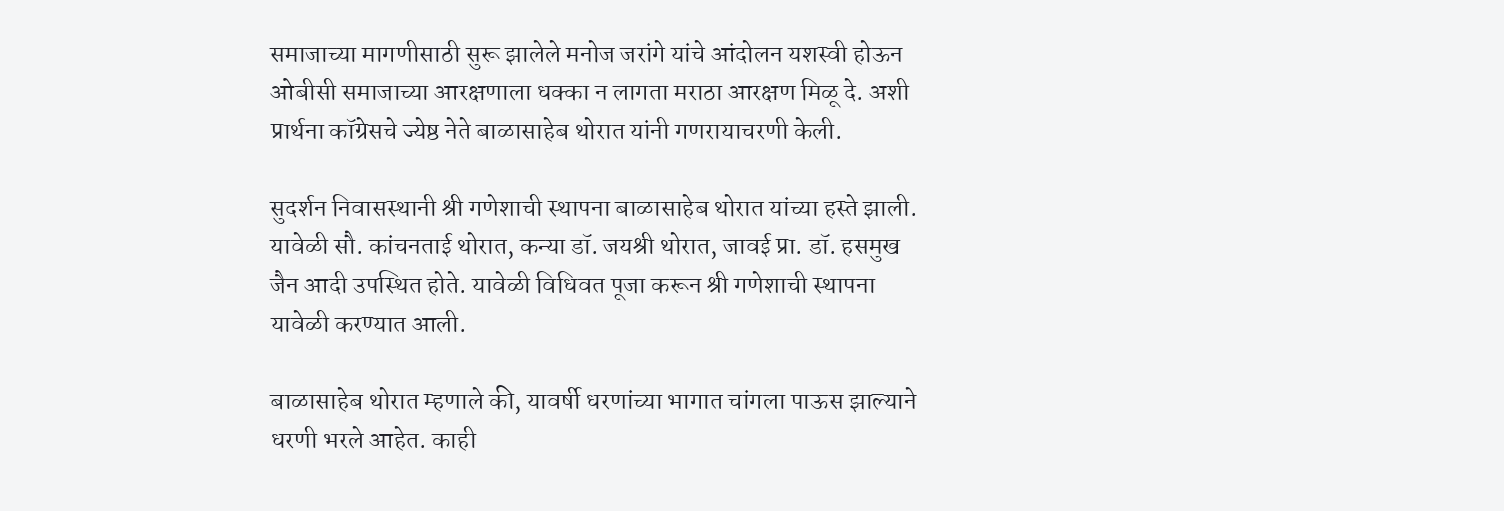समाजाच्या मागणीसाठी सुरू झालेले मनोज जरांगे यांचे आंदोलन यशस्वी होऊन ओबीसी समाजाच्या आरक्षणाला धक्का न लागता मराठा आरक्षण मिळू दे. अशी प्रार्थना कॉग्रेसचे ज्येष्ठ नेते बाळासाहेब थोरात यांनी गणरायाचरणी केली.

सुदर्शन निवासस्थानी श्री गणेशाची स्थापना बाळासाहेब थोरात यांच्या हस्ते झाली. यावेळी सौ. कांचनताई थोरात, कन्या डॉ. जयश्री थोरात, जावई प्रा. डॉ. हसमुख जैन आदी उपस्थित होते. यावेळी विधिवत पूजा करून श्री गणेशाची स्थापना यावेळी करण्यात आली.

बाळासाहेब थोरात म्हणाले की, यावर्षी धरणांच्या भागात चांगला पाऊस झाल्याने धरणी भरले आहेत. काही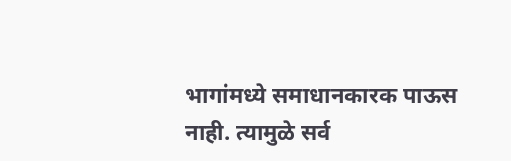भागांमध्ये समाधानकारक पाऊस नाही. त्यामुळे सर्व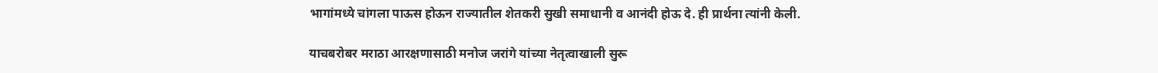भागांमध्ये चांगला पाऊस होऊन राज्यातील शेतकरी सुखी समाधानी व आनंदी होऊ दे. ही प्रार्थना त्यांनी केली.

याचबरोबर मराठा आरक्षणासाठी मनोज जरांगे यांच्या नेतृत्वाखाली सुरू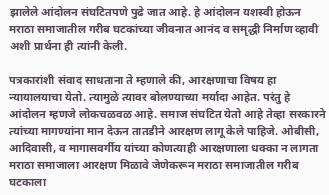झालेले आंदोलन संघटितपणे पुढे जात आहे. हे आंदोलन यशस्वी होऊन मराठा समाजातील गरीब घटकांच्या जीवनात आनंद व समृद्धी निर्माण व्हावी अशी प्रार्थना ही त्यांनी केली.

पत्रकारांशी संवाद साधताना ते म्हणाले की, आरक्षणाचा विषय हा न्यायालयाचा येतो. त्यामुळे त्यावर बोलण्याच्या मर्यादा आहेत. परंतु हे आंदोलन म्हणजे लोकचळवळ आहे. समाज संघटित येतो आहे तेव्हा सरकारने त्यांच्या मागण्यांना मान देऊन तातडीने आरक्षण लागू केले पाहिजे. ओबीसी, आदिवासी, व मागासवर्गीय यांच्या कोणत्याही आरक्षणाला धक्का न लागता मराठा समाजाला आरक्षण मिळावे जेणेकरून मराठा समाजातील गरीब घटकाला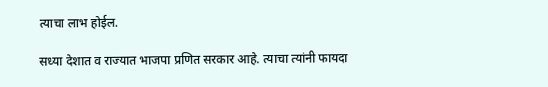त्याचा लाभ होईल.

सध्या देशात व राज्यात भाजपा प्रणित सरकार आहे. त्याचा त्यांनी फायदा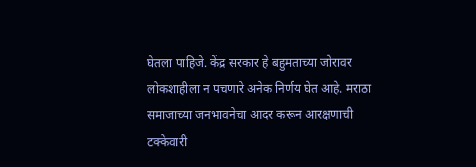घेतला पाहिजे. केंद्र सरकार हे बहुमताच्या जोरावर लोकशाहीला न पचणारे अनेक निर्णय घेत आहे. मराठा समाजाच्या जनभावनेचा आदर करून आरक्षणाची टक्केवारी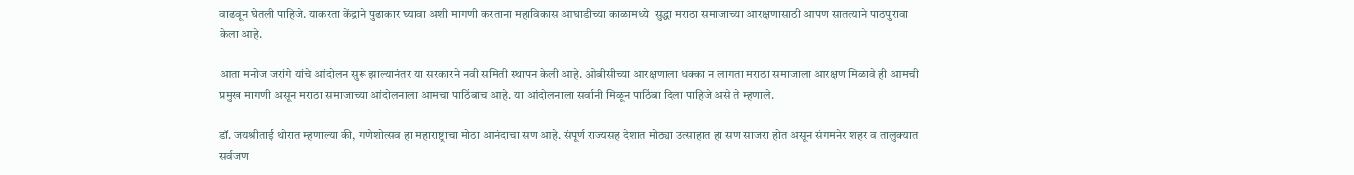वाढवून घेतली पाहिजे. याकरता केंद्राने पुढाकार घ्यावा अशी मागणी करताना महाविकास आघाडीच्या काळामध्ये  सुद्धा मराठा समाजाच्या आरक्षणासाठी आपण सातत्याने पाठपुरावा केला आहे.

आता मनोज जरांगे यांचे आंदोलन सुरू झाल्यानंतर या सरकारने नवी समिती स्थापन केली आहे. ओबीसीच्या आरक्षणाला धक्का न लागता मराठा समाजाला आरक्षण मिळावे ही आमची प्रमुख मागणी असून मराठा समाजाच्या आंदोलनाला आमचा पाठिंबाच आहे. या आंदोलनाला सर्वानी मिळून पाठिंबा दिला पाहिजे असे ते म्हणाले.

डॉ. जयश्रीताई थोरात म्हणाल्या की, गणेशोत्सव हा महाराष्ट्राचा मोठा आनंदाचा सण आहे. संपूर्ण राज्यसह देशात मोठ्या उत्साहात हा सण साजरा होत असून संगमनेर शहर व तालुक्यात सर्वजण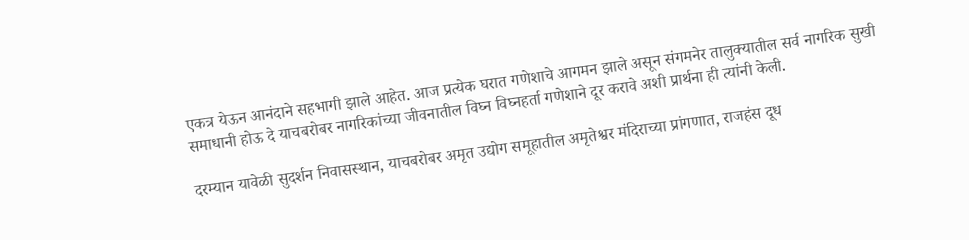एकत्र येऊन आनंदाने सहभागी झाले आहेत. आज प्रत्येक घरात गणेशाचे आगमन झाले असून संगमनेर तालुक्यातील सर्व नागरिक सुखी समाधानी होऊ दे याचबरोबर नागरिकांच्या जीवनातील विघ्न विघ्नहर्ता गणेशाने दूर करावे अशी प्रार्थना ही त्यांनी केली.

दरम्यान यावेळी सुदर्शन निवासस्थान, याचबरोबर अमृत उद्योग समूहातील अमृतेश्वर मंदिराच्या प्रांगणात, राजहंस दूध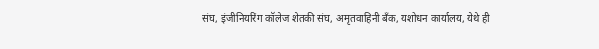संघ, इंजीनियरिंग कॉलेज शेतकी संघ, अमृतवाहिनी बँक, यशोधन कार्यालय, येथे ही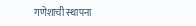गणेशाची स्थापना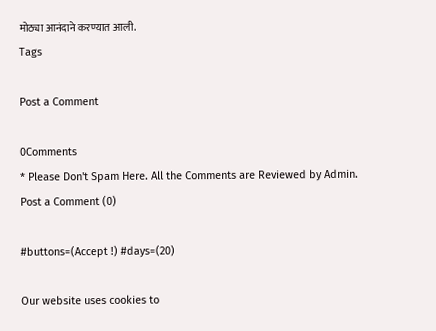मोठ्या आनंदाने करण्यात आली.
Tags

Post a Comment

0Comments
* Please Don't Spam Here. All the Comments are Reviewed by Admin.
Post a Comment (0)

#buttons=(Accept !) #days=(20)

Our website uses cookies to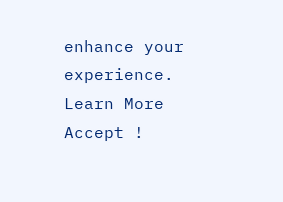enhance your experience. Learn More
Accept !